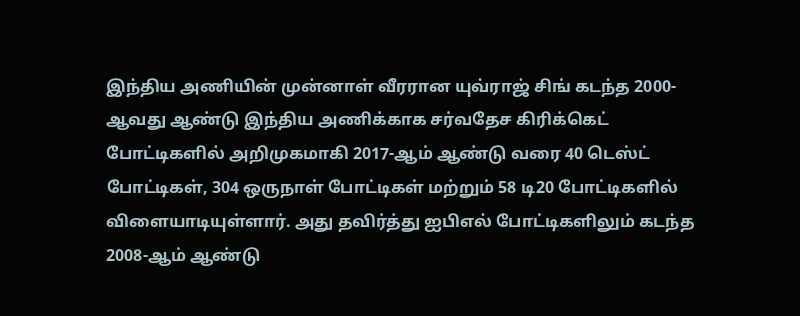இந்திய அணியின் முன்னாள் வீரரான யுவ்ராஜ் சிங் கடந்த 2000-ஆவது ஆண்டு இந்திய அணிக்காக சர்வதேச கிரிக்கெட் போட்டிகளில் அறிமுகமாகி 2017-ஆம் ஆண்டு வரை 40 டெஸ்ட் போட்டிகள், 304 ஒருநாள் போட்டிகள் மற்றும் 58 டி20 போட்டிகளில் விளையாடியுள்ளார். அது தவிர்த்து ஐபிஎல் போட்டிகளிலும் கடந்த 2008-ஆம் ஆண்டு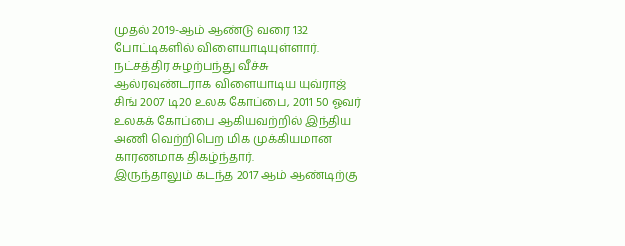முதல் 2019-ஆம் ஆண்டு வரை 132 போட்டிகளில் விளையாடியுள்ளார். நட்சத்திர சுழற்பந்து வீச்சு ஆல்ரவுண்டராக விளையாடிய யுவ்ராஜ் சிங் 2007 டி20 உலக கோப்பை, 2011 50 ஓவர் உலகக் கோப்பை ஆகியவற்றில் இந்திய அணி வெற்றிபெற மிக முக்கியமான காரணமாக திகழ்ந்தார்.
இருந்தாலும் கடந்த 2017 ஆம் ஆண்டிற்கு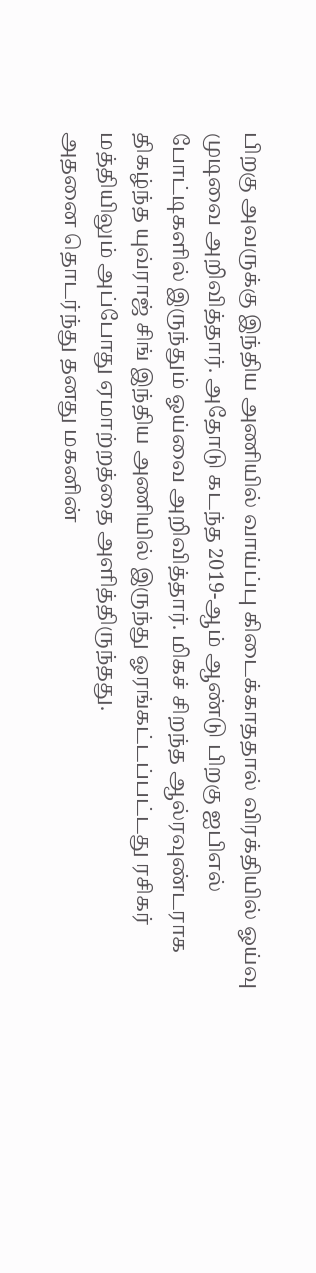பிறகு அவருக்கு இந்திய அணியில் வாய்ப்பு கிடைக்காததால் விரக்தியில் ஓய்வு முடிவை அறிவித்தார். அதோடு கடந்த 2019-ஆம் ஆண்டு பிறகு ஐபிஎல் போட்டிகளில் இருந்தும் ஓய்வை அறிவித்தார். மிகச் சிறந்த ஆல்ரவுண்டராக திகழ்ந்த யுவ்ராஜ் சிங் இந்திய அணியில் இருந்து ஓரங்கட்டப்பட்டது ரசிகர் மத்தியிலும் அப்போது ஏமாற்றத்தை அளித்திருந்தது.
அதனை தொடர்ந்து தனது மகனின்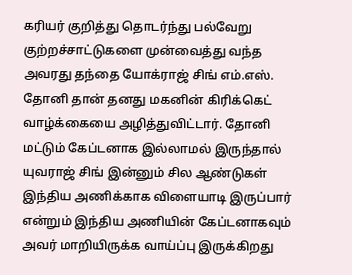கரியர் குறித்து தொடர்ந்து பல்வேறு குற்றச்சாட்டுகளை முன்வைத்து வந்த அவரது தந்தை யோக்ராஜ் சிங் எம்.எஸ். தோனி தான் தனது மகனின் கிரிக்கெட் வாழ்க்கையை அழித்துவிட்டார். தோனி மட்டும் கேப்டனாக இல்லாமல் இருந்தால் யுவராஜ் சிங் இன்னும் சில ஆண்டுகள் இந்திய அணிக்காக விளையாடி இருப்பார் என்றும் இந்திய அணியின் கேப்டனாகவும் அவர் மாறியிருக்க வாய்ப்பு இருக்கிறது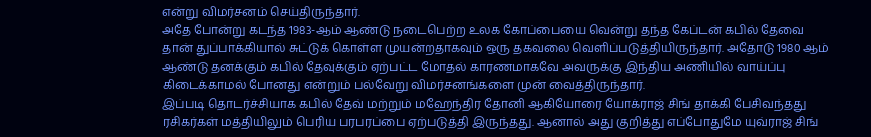என்று விமர்சனம் செய்திருந்தார்.
அதே போன்று கடந்த 1983-ஆம் ஆண்டு நடைபெற்ற உலக கோப்பையை வென்று தந்த கேப்டன் கபில் தேவை தான் துப்பாக்கியால் சுட்டுக் கொள்ள முயன்றதாகவும் ஒரு தகவலை வெளிப்படுத்தியிருந்தார். அதோடு 1980 ஆம் ஆண்டு தனக்கும் கபில் தேவுக்கும் ஏற்பட்ட மோதல் காரணமாகவே அவருக்கு இந்திய அணியில் வாய்ப்பு கிடைக்காமல் போனது என்றும் பல்வேறு விமர்சனங்களை முன் வைத்திருந்தார்.
இப்படி தொடர்ச்சியாக கபில் தேவ் மற்றும் மஹேந்திர தோனி ஆகியோரை யோக்ராஜ் சிங் தாக்கி பேசிவந்தது ரசிகர்கள் மத்தியிலும் பெரிய பரபரப்பை ஏற்படுத்தி இருந்தது. ஆனால் அது குறித்து எப்போதுமே யுவ்ராஜ் சிங்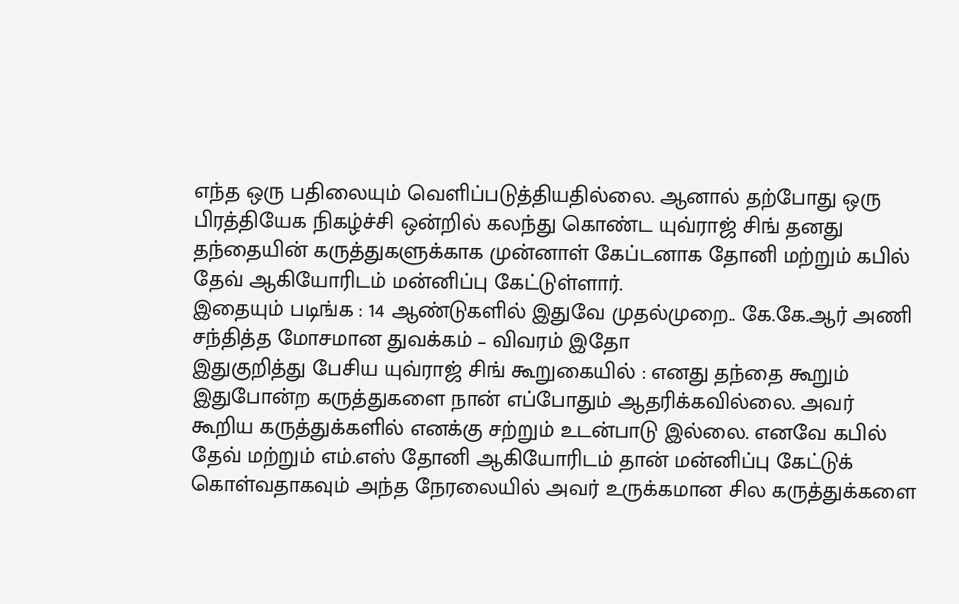எந்த ஒரு பதிலையும் வெளிப்படுத்தியதில்லை. ஆனால் தற்போது ஒரு பிரத்தியேக நிகழ்ச்சி ஒன்றில் கலந்து கொண்ட யுவ்ராஜ் சிங் தனது தந்தையின் கருத்துகளுக்காக முன்னாள் கேப்டனாக தோனி மற்றும் கபில் தேவ் ஆகியோரிடம் மன்னிப்பு கேட்டுள்ளார்.
இதையும் படிங்க : 14 ஆண்டுகளில் இதுவே முதல்முறை.. கே.கே.ஆர் அணி சந்தித்த மோசமான துவக்கம் – விவரம் இதோ
இதுகுறித்து பேசிய யுவ்ராஜ் சிங் கூறுகையில் : எனது தந்தை கூறும் இதுபோன்ற கருத்துகளை நான் எப்போதும் ஆதரிக்கவில்லை. அவர் கூறிய கருத்துக்களில் எனக்கு சற்றும் உடன்பாடு இல்லை. எனவே கபில் தேவ் மற்றும் எம்.எஸ் தோனி ஆகியோரிடம் தான் மன்னிப்பு கேட்டுக் கொள்வதாகவும் அந்த நேரலையில் அவர் உருக்கமான சில கருத்துக்களை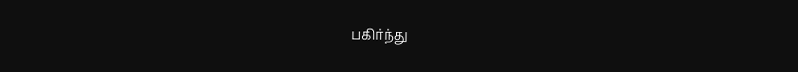பகிர்ந்து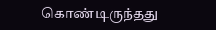கொண்டிருந்தது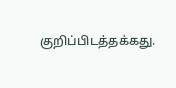குறிப்பிடத்தக்கது.